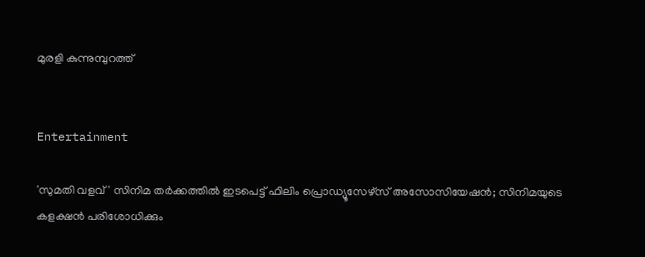മുരളി കുന്നുമ്പുറത്ത്


Entertainment

'സുമതി വളവ്' സിനിമ തർക്കത്തിൽ ഇടപെട്ട് ഫിലിം പ്രൊഡ്യൂസേഴ്സ് അസോസിയേഷൻ; സിനിമയുടെ കളക്ഷൻ പരിശോധിക്കും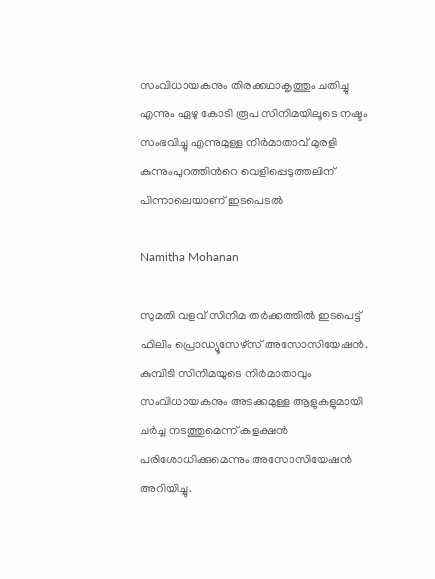സംവിധായകനും തിരക്കഥാകൃത്തും ചതിച്ചു എന്നും ഏഴു കോടി രൂപ സിനിമയിലൂടെ നഷ്ടം സംഭവിച്ചു എന്നുമുള്ള നിർമാതാവ് മുരളി കുന്നുംപുറത്തിന്‍റെ വെളിപ്പെടുത്തലിന് പിന്നാലെയാണ് ഇടപെടൽ

Namitha Mohanan

സുമതി വളവ് സിനിമ തർക്കത്തിൽ ഇടപെട്ട് ഫിലിം പ്രൊഡ്യൂസേഴ്സ് അസോസിയേഷൻ. കുമ്പിടി സിനിമയുടെ നിർമാതാവും സംവിധായകനും അടക്കമുള്ള ആളുകളുമായി ചർച്ച നടത്തുമെന്ന് കളക്ഷൻ പരിശോധിക്കുമെന്നും അസോസിയേഷൻ അറിയിച്ചു.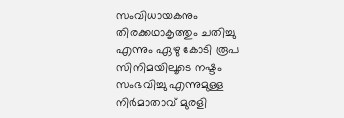സംവിധായകനും തിരക്കഥാകൃത്തും ചതിച്ചു എന്നും ഏഴു കോടി രൂപ സിനിമയിലൂടെ നഷ്ടം സംഭവിച്ചു എന്നുമുള്ള നിർമാതാവ് മുരളി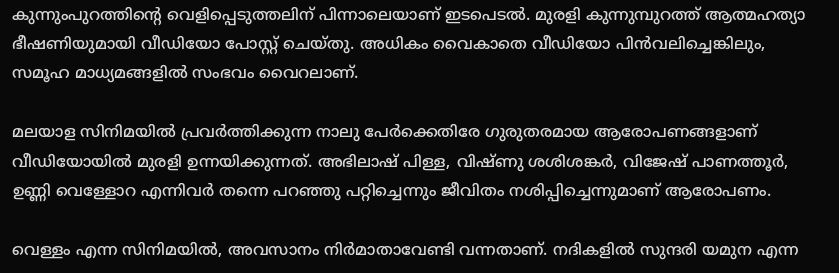കുന്നുംപുറത്തിന്‍റെ വെളിപ്പെടുത്തലിന് പിന്നാലെയാണ് ഇടപെടൽ. മുരളി കുന്നുമ്പുറത്ത് ആത്മഹത്യാ ഭീഷണിയുമായി വീഡിയോ പോസ്റ്റ് ചെയ്തു. അധികം വൈകാതെ വീഡിയോ പിൻവലിച്ചെങ്കിലും, സമൂഹ മാധ്യമങ്ങളിൽ സംഭവം വൈറലാണ്.

മലയാള സിനിമയിൽ പ്രവർത്തിക്കുന്ന നാലു പേർക്കെതിരേ ഗുരുതരമായ ആരോപണങ്ങളാണ് വീഡിയോയിൽ മുരളി ഉന്നയിക്കുന്നത്. അഭിലാഷ് പിള്ള, വിഷ്ണു ശശിശങ്കർ, വിജേഷ് പാണത്തൂർ, ഉണ്ണി വെള്ളോറ എന്നിവർ തന്നെ പറഞ്ഞു പറ്റിച്ചെന്നും ജീവിതം നശിപ്പിച്ചെന്നുമാണ് ആരോപണം.

വെള്ളം എന്ന സിനിമയിൽ, അവസാനം നിർമാതാവേണ്ടി വന്നതാണ്. നദികളിൽ സുന്ദരി യമുന എന്ന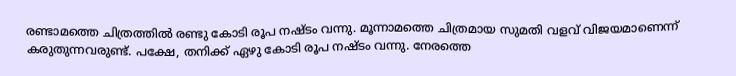രണ്ടാമത്തെ ചിത്രത്തിൽ രണ്ടു കോടി രൂപ നഷ്ടം വന്നു. മൂന്നാമത്തെ ചിത്രമായ സുമതി വളവ് വിജയമാണെന്ന് കരുതുന്നവരുണ്ട്. പക്ഷേ, തനിക്ക് ഏഴു കോടി രൂപ നഷ്ടം വന്നു. നേരത്തെ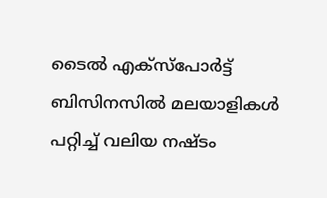ടൈൽ എക്സ്പോർട്ട് ബിസിനസിൽ മലയാളികൾ പറ്റിച്ച് വലിയ നഷ്ടം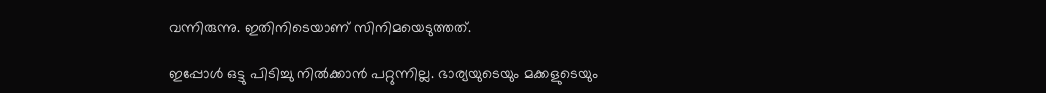വന്നിരുന്നു. ഇതിനിടെയാണ് സിനിമയെടുത്തത്.

ഇപ്പോൾ ഒട്ടു പിടിച്ചു നിൽക്കാൻ പറ്റുന്നില്ല. ഭാര്യയുടെയും മക്കളുടെയും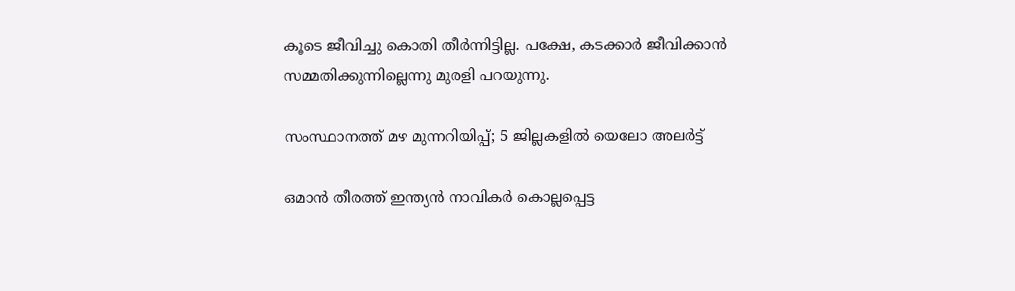കൂടെ ജീവിച്ചു കൊതി തീർന്നിട്ടില്ല. പക്ഷേ, കടക്കാർ ജീവിക്കാൻ സമ്മതിക്കുന്നില്ലെന്നു മുരളി പറയുന്നു.

സംസ്ഥാനത്ത് മഴ മുന്നറിയിപ്പ്; 5 ജില്ലകളിൽ യെലോ അലർട്ട്

ഒമാൻ തീരത്ത് ഇന്ത്യൻ നാവികർ കൊല്ലപ്പെട്ട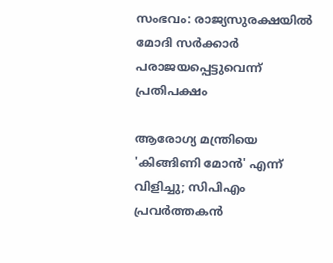സംഭവം: രാജ്യസുരക്ഷയിൽ മോദി സർക്കാർ പരാജയപ്പെട്ടുവെന്ന് പ്രതിപക്ഷം

ആരോഗ്യ മന്ത്രിയെ 'കിങ്ങിണി മോൻ' എന്ന് വിളിച്ചു; സിപിഎം പ്രവർത്തകൻ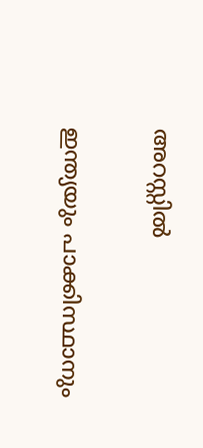അറസ്റ്റിൽ

ഇന്ത‍്യയും പാക്കിസ്ഥാനും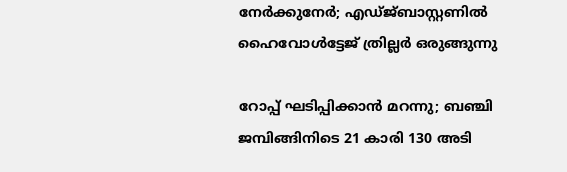നേർക്കുനേർ; എഡ്ജ്ബാസ്റ്റണിൽ ഹൈവോൾട്ടേജ് ത്രില്ലർ ഒരുങ്ങുന്നു

റോപ്പ് ഘടിപ്പിക്കാൻ മറന്നു; ബഞ്ചി ജമ്പിങ്ങിനിടെ 21 കാരി 130 അടി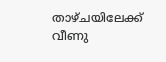താഴ്ചയിലേക്ക് വീണു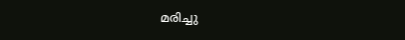മരിച്ചു